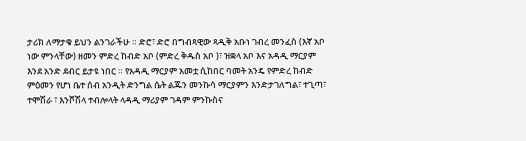ታሪክ ለማታቁ ይህን ልንገራችሁ ። ድሮ፣ ድሮ በግብጻዊው ጻዲቅ አቡነ ገብረ መንፈስ (እኛ አቦ ነው ምንላቸው) ዘመን ምድረ ከብድ አቦ (ምድረ ቅዱስ አቦ )፣ ዝቋላ አቦ እና አዳዲ ማርያም እንደ አንድ ደብር ይታዩ ነበር ። የአዳዲ ማርያም አመቷ ሲከበር ባመት አንዴ የምድረ ከብድ ምዕመን የሆነ ቤተ ሰብ አንዲት ድንግል ሴት ልጁን መንኩሳ ማርያምን እንድታገለግል፣ ተጊጣ፣ ተሞሽራ ፣ እንሾሽላ ተብሎላት ላዳዲ ማሪያም ገዳም ምንኩስና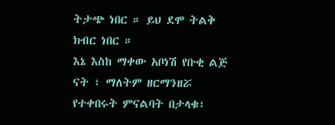ትታጭ ነበር ። ይህ ደሞ ትልቅ ክብር ነበር ።
እኔ እስከ ማቀው አቦነሽ የቡቂ ልጅ ናት ፣ ማለትም ዘርማንዘሯ የተቀበሩት ምናልባት በታላቁ፣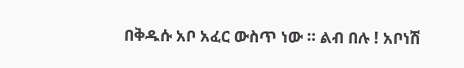በቅዱሱ አቦ አፈር ውስጥ ነው ። ልብ በሉ ! አቦነሽ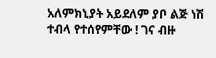አለምክኒያት አይደለም ያቦ ልጅ ነሽ ተብላ የተሰየምቸው ! ገና ብዙ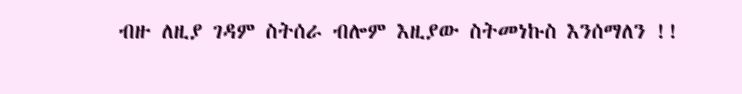ብዙ ለዚያ ገዳም ስትሰራ ብሎም እዚያው ስትመነኩስ እንሰማለን !!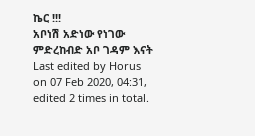ኬር !!!
አቦነሽ አድነው የነገው ምድረከብድ አቦ ገዳም እናት
Last edited by Horus on 07 Feb 2020, 04:31, edited 2 times in total.